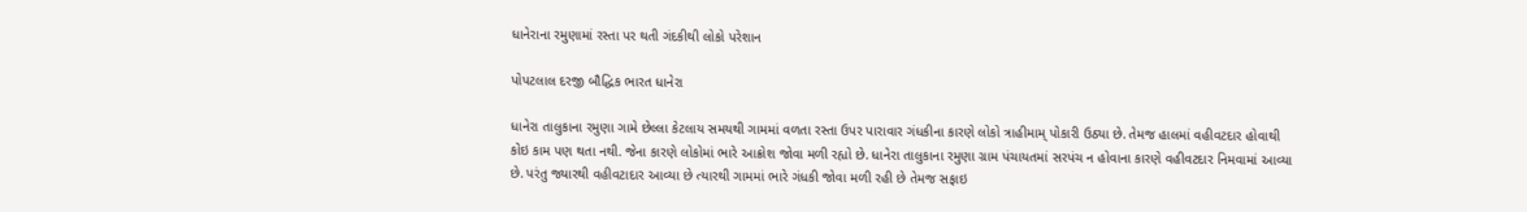ધાનેરાના રમુણામાં રસ્તા પર થતી ગંદકીથી લોકો પરેશાન

પોપટલાલ દરજી બૌદ્ધિક ભારત ધાનેરા

ધાનેરા તાલુકાના રમુણા ગામે છેલ્લા કેટલાય સમયથી ગામમાં વળતા રસ્તા ઉપર પારાવાર ગંધકીના કારણે લોકો ત્રાહીમામ્ પોકારી ઉઠ્યા છે. તેમજ હાલમાં વહીવટદાર હોવાથી કોઇ કામ પણ થતા નથી. જેના કારણે લોકોમાં ભારે આક્રોશ જોવા મળી રહ્યો છે. ધાનેરા તાલુકાના રમુણા ગ્રામ પંચાયતમાં સરપંચ ન હોવાના કારણે વહીવટદાર નિમવામાં આવ્યા છે. પરંતુ જ્યારથી વહીવટાદાર આવ્યા છે ત્યારથી ગામમાં ભારે ગંધકી જોવા મળી રહી છે તેમજ સફાઇ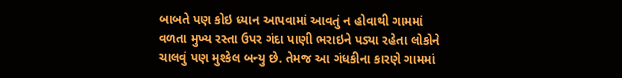બાબતે પણ કોઇ ધ્યાન આપવામાં આવતું ન હોવાથી ગામમાં વળતા મુખ્ય રસ્તા ઉપર ગંદા પાણી ભરાઇને પડ્યા રહેતા લોકોને ચાલવું પણ મુશ્કેલ બન્યુ છે. તેમજ આ ગંધકીના કારણે ગામમાં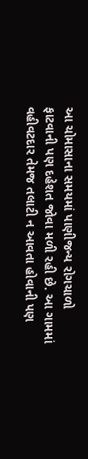આ ચોમાસાના સમયમાં પાણીજન્ય રોગચાળો ફાટવાની પણ દહેશત જોવા મળી રહી છે. આ ગામમાં વહીવટદાર તેમજ તલાટી ન આવતા હોવાની પણ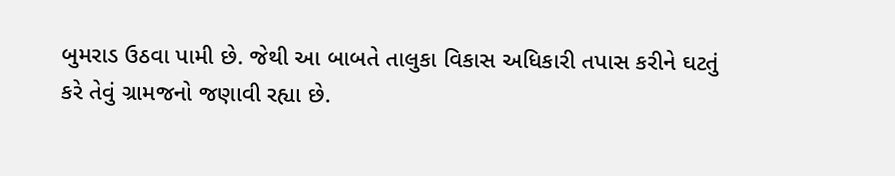બુમરાડ ઉઠવા પામી છે. જેથી આ બાબતે તાલુકા વિકાસ અધિકારી તપાસ કરીને ઘટતું કરે તેવું ગ્રામજનો જણાવી રહ્યા છે.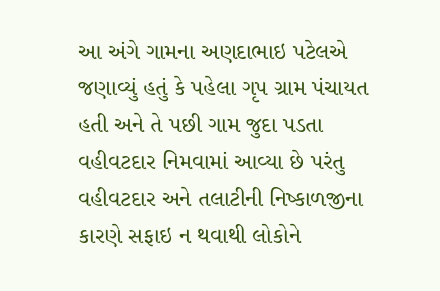આ અંગે ગામના અણદાભાઇ પટેલએ જણાવ્યું હતું કે પહેલા ગૃપ ગ્રામ પંચાયત હતી અને તે પછી ગામ જુદા પડતા વહીવટદાર નિમવામાં આવ્યા છે પરંતુ વહીવટદાર અને તલાટીની નિષ્કાળજીના કારણે સફાઇ ન થવાથી લોકોને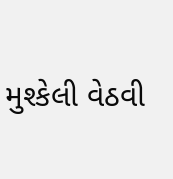મુશ્કેલી વેઠવી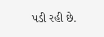પડી રહી છે.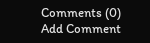Comments (0)
Add Comment